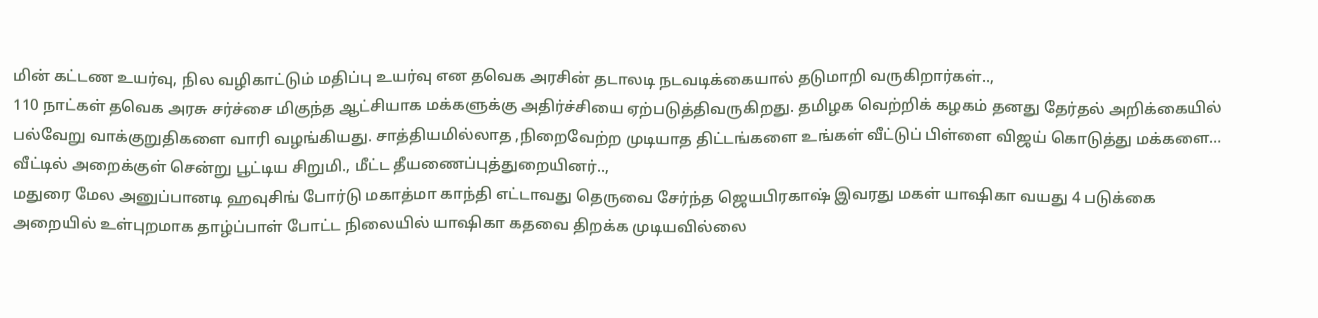மின் கட்டண உயர்வு, நில வழிகாட்டும் மதிப்பு உயர்வு என தவெக அரசின் தடாலடி நடவடிக்கையால் தடுமாறி வருகிறார்கள்..,
110 நாட்கள் தவெக அரசு சர்ச்சை மிகுந்த ஆட்சியாக மக்களுக்கு அதிர்ச்சியை ஏற்படுத்திவருகிறது. தமிழக வெற்றிக் கழகம் தனது தேர்தல் அறிக்கையில் பல்வேறு வாக்குறுதிகளை வாரி வழங்கியது. சாத்தியமில்லாத ,நிறைவேற்ற முடியாத திட்டங்களை உங்கள் வீட்டுப் பிள்ளை விஜய் கொடுத்து மக்களை…
வீட்டில் அறைக்குள் சென்று பூட்டிய சிறுமி., மீட்ட தீயணைப்புத்துறையினர்..,
மதுரை மேல அனுப்பானடி ஹவுசிங் போர்டு மகாத்மா காந்தி எட்டாவது தெருவை சேர்ந்த ஜெயபிரகாஷ் இவரது மகள் யாஷிகா வயது 4 படுக்கை அறையில் உள்புறமாக தாழ்ப்பாள் போட்ட நிலையில் யாஷிகா கதவை திறக்க முடியவில்லை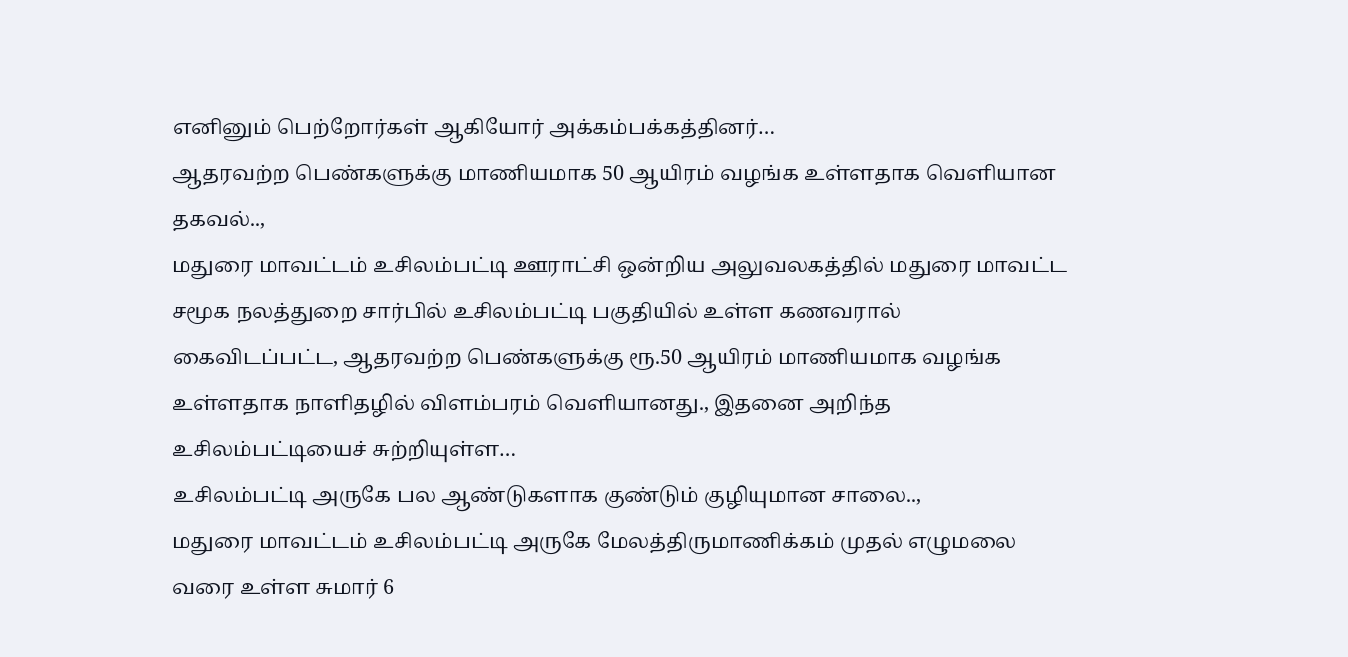எனினும் பெற்றோர்கள் ஆகியோர் அக்கம்பக்கத்தினர்…
ஆதரவற்ற பெண்களுக்கு மாணியமாக 50 ஆயிரம் வழங்க உள்ளதாக வெளியான தகவல்..,
மதுரை மாவட்டம் உசிலம்பட்டி ஊராட்சி ஒன்றிய அலுவலகத்தில் மதுரை மாவட்ட சமூக நலத்துறை சார்பில் உசிலம்பட்டி பகுதியில் உள்ள கணவரால் கைவிடப்பட்ட, ஆதரவற்ற பெண்களுக்கு ரூ.50 ஆயிரம் மாணியமாக வழங்க உள்ளதாக நாளிதழில் விளம்பரம் வெளியானது., இதனை அறிந்த உசிலம்பட்டியைச் சுற்றியுள்ள…
உசிலம்பட்டி அருகே பல ஆண்டுகளாக குண்டும் குழியுமான சாலை..,
மதுரை மாவட்டம் உசிலம்பட்டி அருகே மேலத்திருமாணிக்கம் முதல் எழுமலை வரை உள்ள சுமார் 6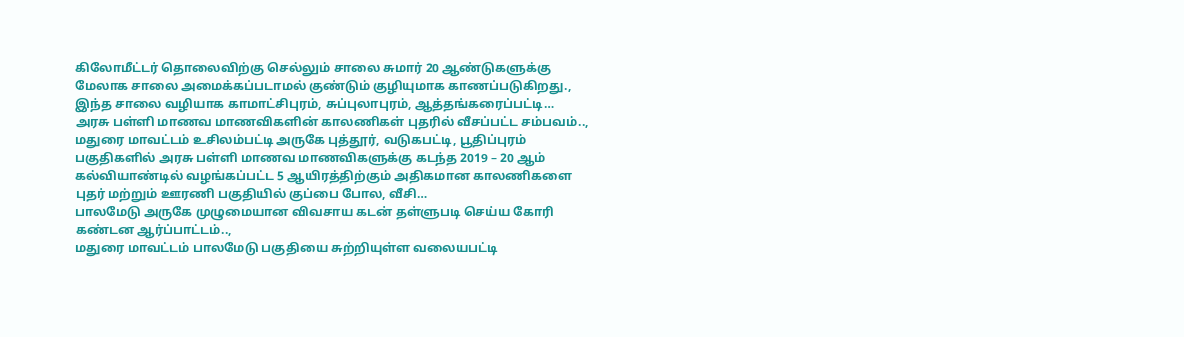கிலோமீட்டர் தொலைவிற்கு செல்லும் சாலை சுமார் 20 ஆண்டுகளுக்கு மேலாக சாலை அமைக்கப்படாமல் குண்டும் குழியுமாக காணப்படுகிறது., இந்த சாலை வழியாக காமாட்சிபுரம், சுப்புலாபுரம், ஆத்தங்கரைப்பட்டி…
அரசு பள்ளி மாணவ மாணவிகளின் காலணிகள் புதரில் வீசப்பட்ட சம்பவம்..,
மதுரை மாவட்டம் உசிலம்பட்டி அருகே புத்தூர், வடுகபட்டி, பூதிப்புரம் பகுதிகளில் அரசு பள்ளி மாணவ மாணவிகளுக்கு கடந்த 2019 – 20 ஆம் கல்வியாண்டில் வழங்கப்பட்ட 5 ஆயிரத்திற்கும் அதிகமான காலணிகளை புதர் மற்றும் ஊரணி பகுதியில் குப்பை போல, வீசி…
பாலமேடு அருகே முழுமையான விவசாய கடன் தள்ளுபடி செய்ய கோரி கண்டன ஆர்ப்பாட்டம்..,
மதுரை மாவட்டம் பாலமேடு பகுதியை சுற்றியுள்ள வலையபட்டி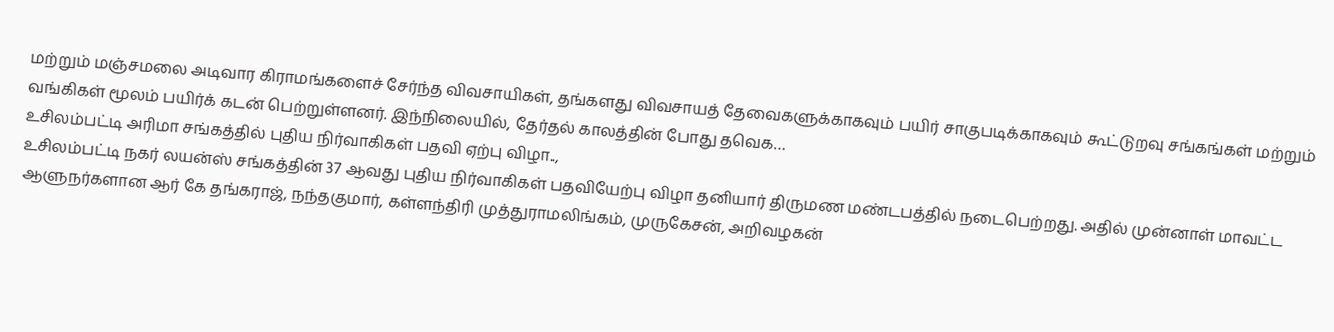மற்றும் மஞ்சமலை அடிவார கிராமங்களைச் சேர்ந்த விவசாயிகள், தங்களது விவசாயத் தேவைகளுக்காகவும் பயிர் சாகுபடிக்காகவும் கூட்டுறவு சங்கங்கள் மற்றும் வங்கிகள் மூலம் பயிர்க் கடன் பெற்றுள்ளனர். இந்நிலையில், தேர்தல் காலத்தின் போது தவெக…
உசிலம்பட்டி அரிமா சங்கத்தில் புதிய நிர்வாகிகள் பதவி ஏற்பு விழா..,
உசிலம்பட்டி நகர் லயன்ஸ் சங்கத்தின் 37 ஆவது புதிய நிர்வாகிகள் பதவியேற்பு விழா தனியார் திருமண மண்டபத்தில் நடைபெற்றது. அதில் முன்னாள் மாவட்ட ஆளுநர்களான ஆர் கே தங்கராஜ், நந்தகுமார், கள்ளந்திரி முத்துராமலிங்கம், முருகேசன், அறிவழகன்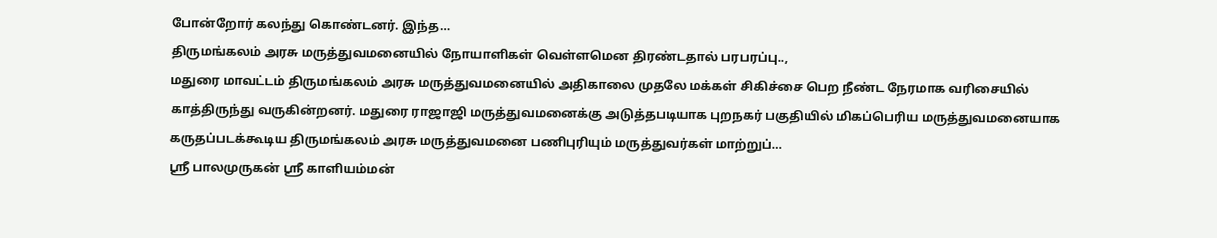போன்றோர் கலந்து கொண்டனர். இந்த…
திருமங்கலம் அரசு மருத்துவமனையில் நோயாளிகள் வெள்ளமென திரண்டதால் பரபரப்பு..,
மதுரை மாவட்டம் திருமங்கலம் அரசு மருத்துவமனையில் அதிகாலை முதலே மக்கள் சிகிச்சை பெற நீண்ட நேரமாக வரிசையில் காத்திருந்து வருகின்றனர். மதுரை ராஜாஜி மருத்துவமனைக்கு அடுத்தபடியாக புறநகர் பகுதியில் மிகப்பெரிய மருத்துவமனையாக கருதப்படக்கூடிய திருமங்கலம் அரசு மருத்துவமனை பணிபுரியும் மருத்துவர்கள் மாற்றுப்…
ஸ்ரீ பாலமுருகன் ஸ்ரீ காளியம்மன்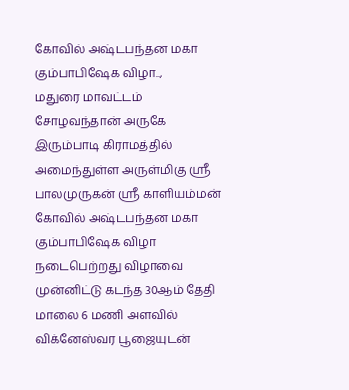கோவில் அஷ்டபந்தன மகா கும்பாபிஷேக விழா..,
மதுரை மாவட்டம் சோழவந்தான் அருகே இரும்பாடி கிராமத்தில் அமைந்துள்ள அருள்மிகு ஸ்ரீ பாலமுருகன் ஸ்ரீ காளியம்மன் கோவில் அஷ்டபந்தன மகா கும்பாபிஷேக விழா நடைபெற்றது விழாவை முன்னிட்டு கடந்த 30ஆம் தேதி மாலை 6 மணி அளவில் விக்னேஸ்வர பூஜையுடன்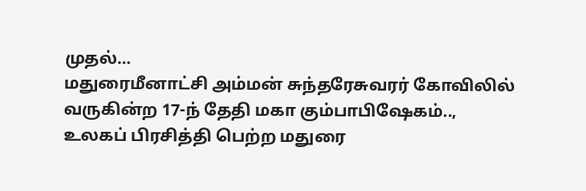முதல்…
மதுரைமீனாட்சி அம்மன் சுந்தரேசுவரர் கோவிலில் வருகின்ற 17-ந் தேதி மகா கும்பாபிஷேகம்..,
உலகப் பிரசித்தி பெற்ற மதுரை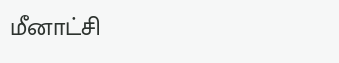மீனாட்சி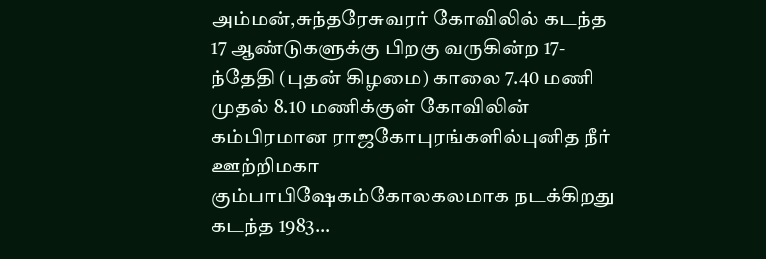அம்மன்,சுந்தரேசுவரர் கோவிலில் கடந்த 17 ஆண்டுகளுக்கு பிறகு வருகின்ற 17-ந்தேதி (புதன் கிழமை) காலை 7.40 மணி முதல் 8.10 மணிக்குள் கோவிலின் கம்பிரமான ராஜகோபுரங்களில்புனித நீர் ஊற்றிமகா கும்பாபிஷேகம்கோலகலமாக நடக்கிறது கடந்த 1983…